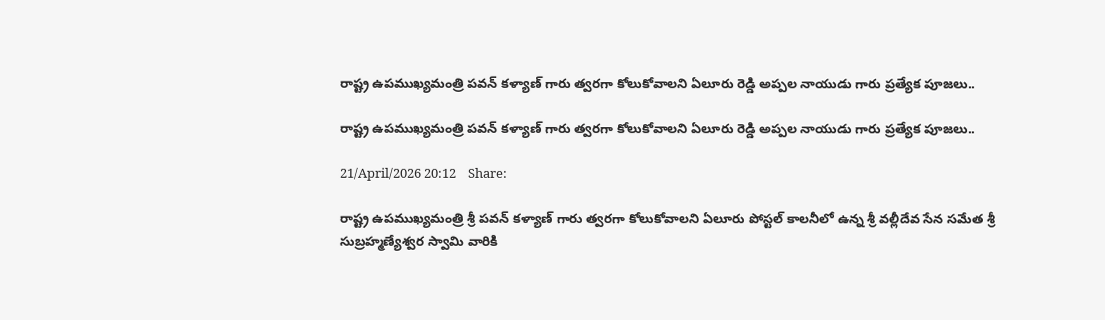రాష్ట్ర ఉపముఖ్యమంత్రి పవన్ కళ్యాణ్ గారు త్వరగా కోలుకోవాలని ఏలూరు రెడ్డి అప్పల నాయుడు గారు ప్రత్యేక పూజలు..

రాష్ట్ర ఉపముఖ్యమంత్రి పవన్ కళ్యాణ్ గారు త్వరగా కోలుకోవాలని ఏలూరు రెడ్డి అప్పల నాయుడు గారు ప్రత్యేక పూజలు..

21/April/2026 20:12    Share:

రాష్ట్ర ఉపముఖ్యమంత్రి శ్రీ పవన్ కళ్యాణ్ గారు త్వరగా కోలుకోవాలని ఏలూరు పోస్టల్ కాలనీలో ఉన్న శ్రీ వల్లీదేవ సేన సమేత శ్రీ సుబ్రహ్మణ్యేశ్వర స్వామి వారికి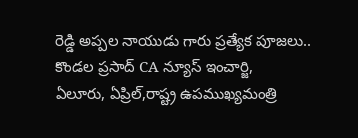రెడ్డి అప్పల నాయుడు గారు ప్రత్యేక పూజలు..
కొండల ప్రసాద్ CA న్యూస్ ఇంచార్జి,
ఏలూరు, ఏప్రిల్,రాష్ట్ర ఉపముఖ్యమంత్రి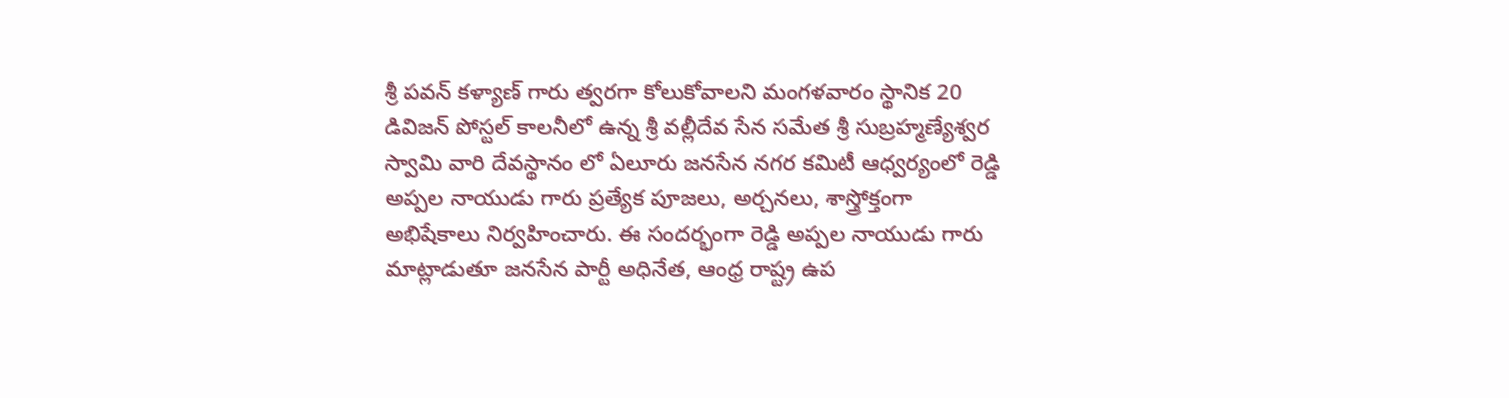శ్రీ పవన్ కళ్యాణ్ గారు త్వరగా కోలుకోవాలని మంగళవారం స్థానిక 20 డివిజన్ పోస్టల్ కాలనీలో ఉన్న శ్రీ వల్లీదేవ సేన సమేత శ్రీ సుబ్రహ్మణ్యేశ్వర స్వామి వారి దేవస్థానం లో ఏలూరు జనసేన నగర కమిటీ ఆధ్వర్యంలో రెడ్డి అప్పల నాయుడు గారు ప్రత్యేక పూజలు, అర్చనలు, శాస్త్రోక్తంగా అభిషేకాలు నిర్వహించారు. ఈ సందర్భంగా రెడ్డి అప్పల నాయుడు గారు మాట్లాడుతూ జనసేన పార్టీ అధినేత, ఆంధ్ర రాష్ట్ర ఉప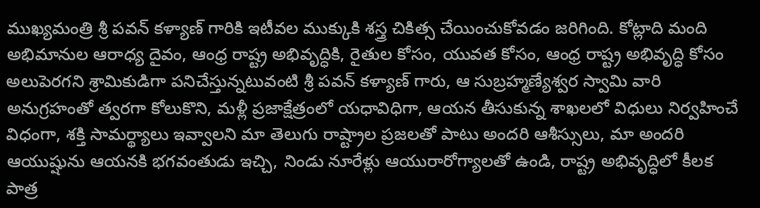ముఖ్యమంత్రి శ్రీ పవన్ కళ్యాణ్ గారికి ఇటీవల ముక్కుకి శస్త్ర చికిత్స చేయించుకోవడం జరిగింది. కోట్లాది మంది అభిమానుల ఆరాధ్య దైవం, ఆంధ్ర రాష్ట్ర అభివృద్ధికి, రైతుల కోసం, యువత కోసం, ఆంధ్ర రాష్ట్ర అభివృద్ధి కోసం అలుపెరగని శ్రామికుడిగా పనిచేస్తున్నటువంటి శ్రీ పవన్ కళ్యాణ్ గారు, ఆ సుబ్రహ్మణ్యేశ్వర స్వామి వారి అనుగ్రహంతో త్వరగా కోలుకొని, మళ్లీ ప్రజాక్షేత్రంలో యధావిధిగా, ఆయన తీసుకున్న శాఖలలో విధులు నిర్వహించే విధంగా, శక్తి సామర్థ్యాలు ఇవ్వాలని మా తెలుగు రాష్ట్రాల ప్రజలతో పాటు అందరి ఆశీస్సులు, మా అందరి ఆయుష్షును ఆయనకి భగవంతుడు ఇచ్చి, నిండు నూరేళ్లు ఆయురారోగ్యాలతో ఉండి, రాష్ట్ర అభివృద్ధిలో కీలక పాత్ర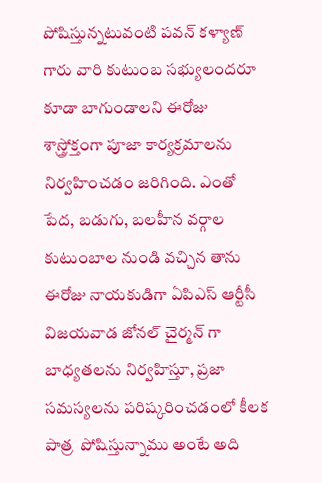పోషిస్తున్నటువంటి పవన్ కళ్యాణ్ గారు వారి కుటుంబ సభ్యులందరూ కూడా బాగుండాలని ఈరోజు శాస్త్రోక్తంగా పూజా కార్యక్రమాలను నిర్వహించడం జరిగింది. ఎంతో పేద, బడుగు, బలహీన వర్గాల కుటుంబాల నుండి వచ్చిన తాను ఈరోజు నాయకుడిగా ఏపిఎస్ ఆర్టీసీ విజయవాడ జోనల్ చైర్మన్ గా బాధ్యతలను నిర్వహిస్తూ, ప్రజా సమస్యలను పరిష్కరించడంలో కీలక పాత్ర  పోషిస్తున్నాము అంటే అది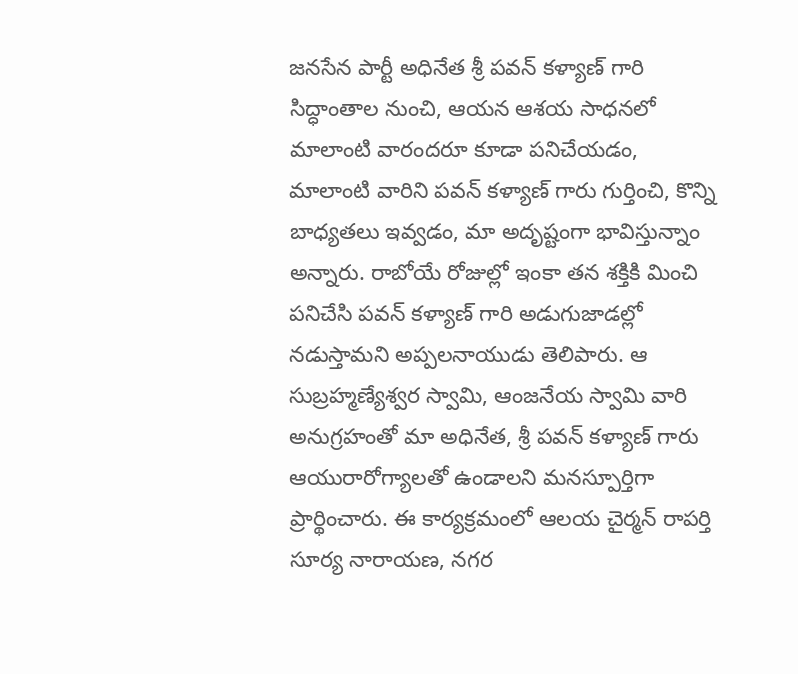జనసేన పార్టీ అధినేత శ్రీ పవన్ కళ్యాణ్ గారి సిద్ధాంతాల నుంచి, ఆయన ఆశయ సాధనలో మాలాంటి వారందరూ కూడా పనిచేయడం, మాలాంటి వారిని పవన్ కళ్యాణ్ గారు గుర్తించి, కొన్ని బాధ్యతలు ఇవ్వడం, మా అదృష్టంగా భావిస్తున్నాం అన్నారు. రాబోయే రోజుల్లో ఇంకా తన శక్తికి మించి పనిచేసి పవన్ కళ్యాణ్ గారి అడుగుజాడల్లో నడుస్తామని అప్పలనాయుడు తెలిపారు. ఆ సుబ్రహ్మణ్యేశ్వర స్వామి, ఆంజనేయ స్వామి వారి అనుగ్రహంతో మా అధినేత, శ్రీ పవన్ కళ్యాణ్ గారు ఆయురారోగ్యాలతో ఉండాలని మనస్పూర్తిగా ప్రార్థించారు. ఈ కార్యక్రమంలో ఆలయ చైర్మన్ రాపర్తి సూర్య నారాయణ, నగర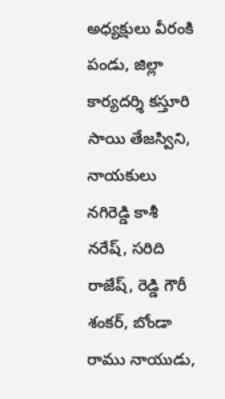అధ్యక్షులు వీరంకి పండు, జిల్లా కార్యదర్శి కస్తూరి సాయి తేజస్విని, నాయకులు నగిరెడ్డి కాశీ నరేష్, సరిది రాజేష్, రెడ్డి గౌరీ శంకర్, బోండా రాము నాయుడు,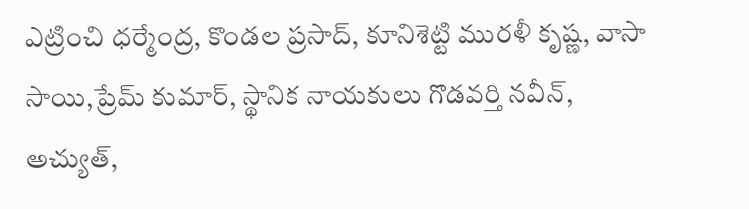ఎట్రించి ధర్మేంద్ర, కొండల ప్రసాద్, కూనిశెట్టి మురళీ కృష్ణ, వాసా సాయి,ప్రేమ్ కుమార్, స్థానిక నాయకులు గొడవర్తి నవీన్, అచ్యుత్,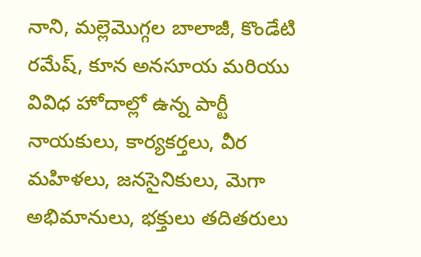నాని, మల్లెమొగ్గల బాలాజీ, కొండేటి రమేష్, కూన అనసూయ మరియు వివిధ హోదాల్లో ఉన్న పార్టీ నాయకులు, కార్యకర్తలు, వీర మహిళలు, జనసైనికులు, మెగా అభిమానులు, భక్తులు తదితరులు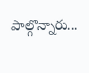పాల్గొన్నారు...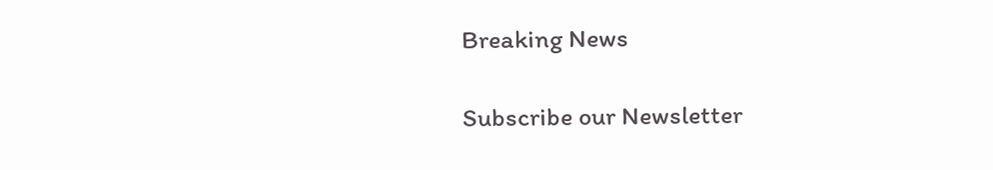Breaking News

Subscribe our Newsletter